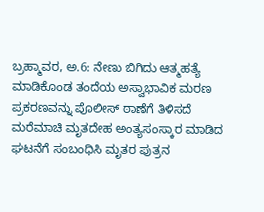ಬ್ರಹ್ಮಾವರ, ಅ.6: ನೇಣು ಬಿಗಿದು ಆತ್ಮಹತ್ಯೆ ಮಾಡಿಕೊಂಡ ತಂದೆಯ ಅಸ್ವಾಭಾವಿಕ ಮರಣ ಪ್ರಕರಣವನ್ನು ಪೊಲೀಸ್ ಠಾಣೆಗೆ ತಿಳಿಸದೆ ಮರೆಮಾಚಿ ಮೃತದೇಹ ಅಂತ್ಯಸಂಸ್ಕಾರ ಮಾಡಿದ ಘಟನೆಗೆ ಸಂಬಂಧಿಸಿ ಮೃತರ ಪುತ್ರನ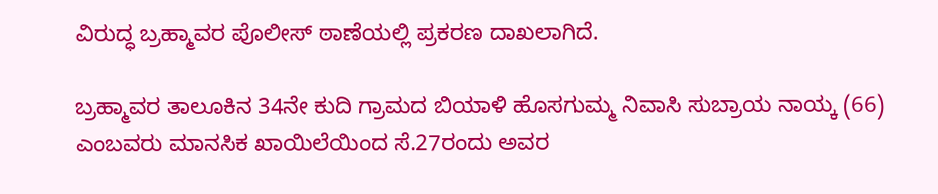ವಿರುದ್ಧ ಬ್ರಹ್ಮಾವರ ಪೊಲೀಸ್ ಠಾಣೆಯಲ್ಲಿ ಪ್ರಕರಣ ದಾಖಲಾಗಿದೆ.

ಬ್ರಹ್ಮಾವರ ತಾಲೂಕಿನ 34ನೇ ಕುದಿ ಗ್ರಾಮದ ಬಿಯಾಳಿ ಹೊಸಗುಮ್ಮ ನಿವಾಸಿ ಸುಬ್ರಾಯ ನಾಯ್ಕ (66) ಎಂಬವರು ಮಾನಸಿಕ ಖಾಯಿಲೆಯಿಂದ ಸೆ.27ರಂದು ಅವರ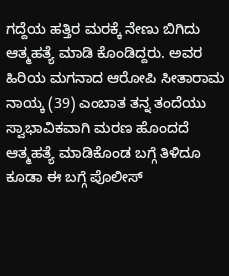ಗದ್ದೆಯ ಹತ್ತಿರ ಮರಕ್ಕೆ ನೇಣು ಬಿಗಿದು ಆತ್ಮಹತ್ಯೆ ಮಾಡಿ ಕೊಂಡಿದ್ದರು. ಅವರ ಹಿರಿಯ ಮಗನಾದ ಆರೋಪಿ ಸೀತಾರಾಮ ನಾಯ್ಕ (39) ಎಂಬಾತ ತನ್ನ ತಂದೆಯು ಸ್ವಾಭಾವಿಕವಾಗಿ ಮರಣ ಹೊಂದದೆ ಆತ್ಮಹತ್ಯೆ ಮಾಡಿಕೊಂಡ ಬಗ್ಗೆ ತಿಳಿದೂ ಕೂಡಾ ಈ ಬಗ್ಗೆ ಪೊಲೀಸ್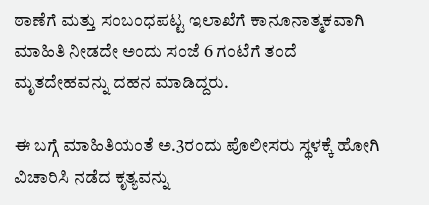ಠಾಣೆಗೆ ಮತ್ತು ಸಂಬಂಧಪಟ್ಟ ಇಲಾಖೆಗೆ ಕಾನೂನಾತ್ಮಕವಾಗಿ ಮಾಹಿತಿ ನೀಡದೇ ಅಂದು ಸಂಜೆ 6 ಗಂಟೆಗೆ ತಂದೆ ಮೃತದೇಹವನ್ನು ದಹನ ಮಾಡಿದ್ದರು.

ಈ ಬಗ್ಗೆ ಮಾಹಿತಿಯಂತೆ ಅ.3ರಂದು ಪೊಲೀಸರು ಸ್ಥಳಕ್ಕೆ ಹೋಗಿ ವಿಚಾರಿಸಿ ನಡೆದ ಕೃತ್ಯವನ್ನು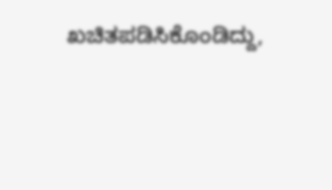ಖಚಿತಪಡಿಸಿಕೊಂಡಿದ್ದು,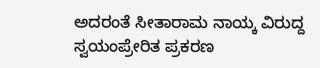ಅದರಂತೆ ಸೀತಾರಾಮ ನಾಯ್ಕ ವಿರುದ್ದ ಸ್ವಯಂಪ್ರೇರಿತ ಪ್ರಕರಣ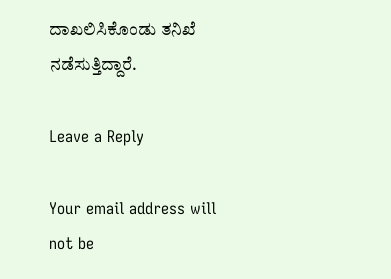ದಾಖಲಿಸಿಕೊಂಡು ತನಿಖೆ ನಡೆಸುತ್ತಿದ್ದಾರೆ.

Leave a Reply

Your email address will not be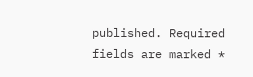published. Required fields are marked *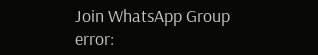Join WhatsApp Group
error: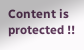Content is protected !!